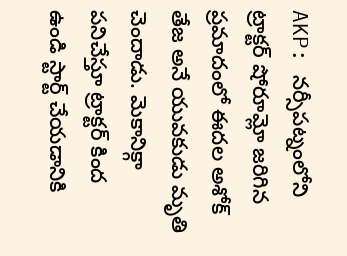AKP: నర్సీపట్నంలోని ట్రాక్టర్ షోరూమ్లో జరిగిన ప్రమాదంలో ఈదల అశోక్ తేజ అనే యువకుడు మృతి చెందాడు. మెకానిక్గా పనిచేస్తూ ట్రాక్టర్ కింద ఉండి స్టార్ట్ చేయడానికి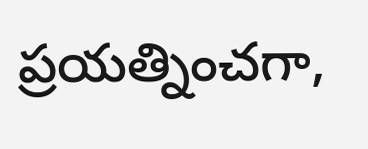ప్రయత్నించగా,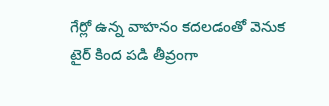గేర్లో ఉన్న వాహనం కదలడంతో వెనుక టైర్ కింద పడి తీవ్రంగా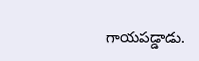గాయపడ్డాడు.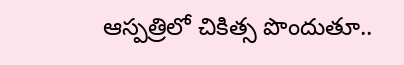ఆస్పత్రిలో చికిత్స పొందుతూ..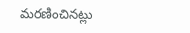మరణించినట్లు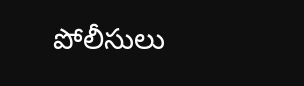పోలీసులు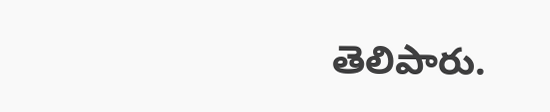తెలిపారు.